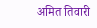अमित तिवारी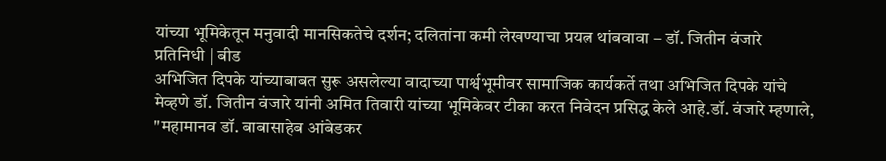यांच्या भूमिकेतून मनुवादी मानसिकतेचे दर्शन; दलितांना कमी लेखण्याचा प्रयत्न थांबवावा – डॉ. जितीन वंजारे
प्रतिनिधी | बीड
अभिजित दिपके यांच्याबाबत सुरू असलेल्या वादाच्या पार्श्वभूमीवर सामाजिक कार्यकर्ते तथा अभिजित दिपके यांचे मेव्हणे डॉ. जितीन वंजारे यांनी अमित तिवारी यांच्या भूमिकेवर टीका करत निवेदन प्रसिद्ध केले आहे.डॉ. वंजारे म्हणाले, "महामानव डॉ. बाबासाहेब आंबेडकर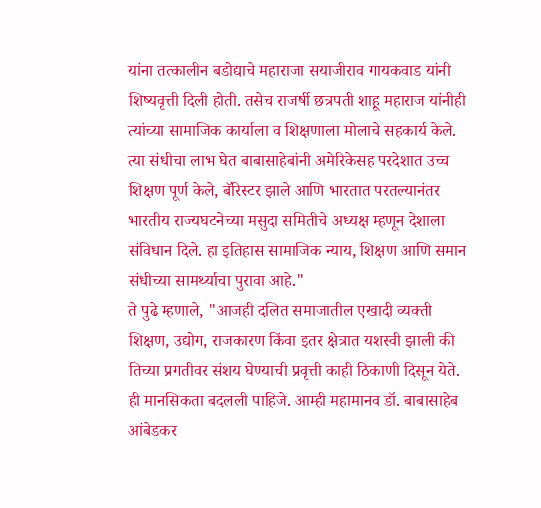यांना तत्कालीन बडोद्याचे महाराजा सयाजीराव गायकवाड यांनी शिष्यवृत्ती दिली होती. तसेच राजर्षी छत्रपती शाहू महाराज यांनीही त्यांच्या सामाजिक कार्याला व शिक्षणाला मोलाचे सहकार्य केले. त्या संधीचा लाभ घेत बाबासाहेबांनी अमेरिकेसह परदेशात उच्च शिक्षण पूर्ण केले, बॅरिस्टर झाले आणि भारतात परतल्यानंतर भारतीय राज्यघटनेच्या मसुदा समितीचे अध्यक्ष म्हणून देशाला संविधान दिले. हा इतिहास सामाजिक न्याय, शिक्षण आणि समान संधीच्या सामर्थ्याचा पुरावा आहे."
ते पुढे म्हणाले, "आजही दलित समाजातील एखादी व्यक्ती शिक्षण, उद्योग, राजकारण किंवा इतर क्षेत्रात यशस्वी झाली की तिच्या प्रगतीवर संशय घेण्याची प्रवृत्ती काही ठिकाणी दिसून येते. ही मानसिकता बदलली पाहिजे. आम्ही महामानव डॉ. बाबासाहेब आंबेडकर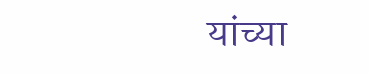यांच्या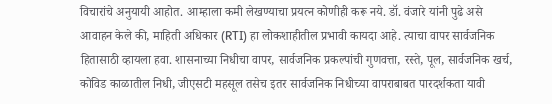विचारांचे अनुयायी आहोत. आम्हाला कमी लेखण्याचा प्रयत्न कोणीही करू नये. डॉ. वंजारे यांनी पुढे असे आवाहन केले की, माहिती अधिकार (RTI) हा लोकशाहीतील प्रभावी कायदा आहे. त्याचा वापर सार्वजनिक हितासाठी व्हायला हवा. शासनाच्या निधीचा वापर, सार्वजनिक प्रकल्पांची गुणवत्ता, रस्ते, पूल, सार्वजनिक खर्च, कोविड काळातील निधी, जीएसटी महसूल तसेच इतर सार्वजनिक निधीच्या वापराबाबत पारदर्शकता यावी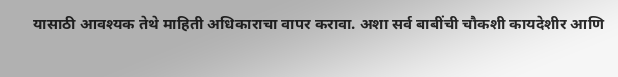यासाठी आवश्यक तेथे माहिती अधिकाराचा वापर करावा. अशा सर्व बाबींची चौकशी कायदेशीर आणि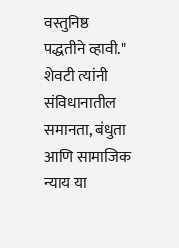वस्तुनिष्ठ पद्धतीने व्हावी."
शेवटी त्यांनी संविधानातील समानता, बंधुता आणि सामाजिक न्याय या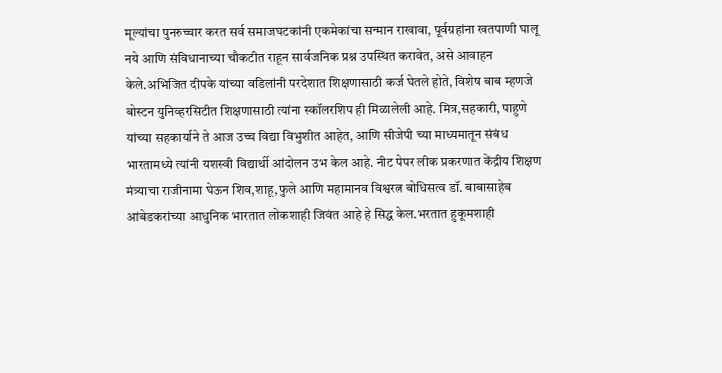मूल्यांचा पुनरुच्चार करत सर्व समाजघटकांनी एकमेकांचा सन्मान राखावा, पूर्वग्रहांना खतपाणी घालू नये आणि संविधानाच्या चौकटीत राहून सार्वजनिक प्रश्न उपस्थित करावेत, असे आवाहन केले.अभिजित दीपके यांच्या वडिलांनी परदेशात शिक्षणासाठी कर्ज घेतले होते, विशेष बाब म्हणजे बोस्टन युनिव्हरसिटीत शिक्षणासाठी त्यांना स्कॉलरशिप ही मिळालेली आहे. मित्र,सहकारी, पाहुणे यांच्या सहकार्याने ते आज उच्च विद्या विभुशीत आहेत, आणि सीजेपी च्या माध्यमातून संबंध भारतामध्ये त्यांनी यशस्वी विद्यार्थी आंदोलन उभ केल आहे. नीट पेपर लीक प्रकरणात केंद्रीय शिक्षण मंत्र्याचा राजीनामा घेऊन शिव,शाहू,फुले आणि महामानव विश्वरत्न बोधिसत्व डॉ. बाबासाहेब आंबेडकरांच्या आधुनिक भारतात लोकशाही जिवंत आहे हे सिद्ध केल.भरतात हुकूमशाही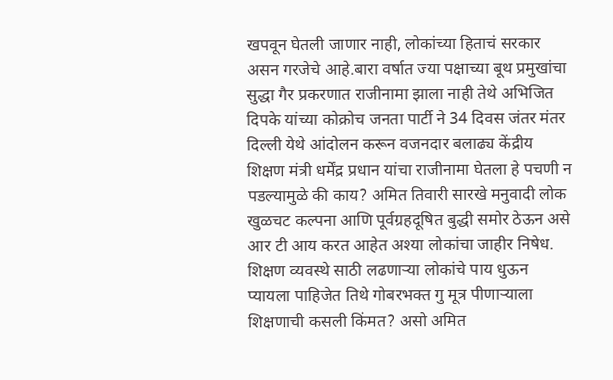खपवून घेतली जाणार नाही, लोकांच्या हिताचं सरकार असन गरजेचे आहे.बारा वर्षात ज्या पक्षाच्या बूथ प्रमुखांचा सुद्धा गैर प्रकरणात राजीनामा झाला नाही तेथे अभिजित दिपके यांच्या कोक्रोच जनता पार्टी ने 34 दिवस जंतर मंतर दिल्ली येथे आंदोलन करून वजनदार बलाढ्य केंद्रीय शिक्षण मंत्री धर्मेंद्र प्रधान यांचा राजीनामा घेतला हे पचणी न पडल्यामुळे की काय? अमित तिवारी सारखे मनुवादी लोक खुळचट कल्पना आणि पूर्वग्रहदूषित बुद्धी समोर ठेऊन असे आर टी आय करत आहेत अश्या लोकांचा जाहीर निषेध. शिक्षण व्यवस्थे साठी लढणाऱ्या लोकांचे पाय धुऊन प्यायला पाहिजेत तिथे गोबरभक्त गु मूत्र पीणाऱ्याला शिक्षणाची कसली किंमत? असो अमित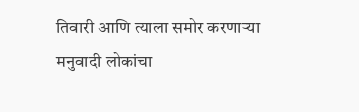तिवारी आणि त्याला समोर करणाऱ्या मनुवादी लोकांचा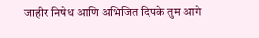जाहीर निषेध आणि अभिजित दिपके तुम आगे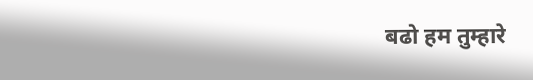बढो हम तुम्हारे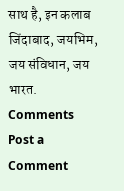साथ है, इन कलाब जिंदाबाद, जयभिम, जय संविधान, जय भारत.
Comments
Post a Comment